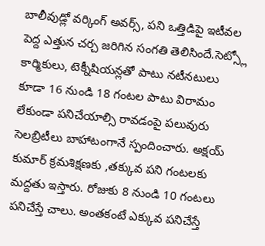బాలీవుడ్లో వర్కింగ్ అవర్స్, పని ఒత్తిడిపై ఇటీవల పెద్ద ఎత్తున చర్చ జరిగిన సంగతి తెలిసిందే.సెట్స్లో కార్మికులు, టెక్నీషియన్లతో పాటు నటీనటులు కూడా 16 నుండి 18 గంటల పాటు విరామం లేకుండా పనిచేయాల్సి రావడంపై పలువురు సెలబ్రిటీలు బాహాటంగానే స్పందించారు. అక్షయ్ కుమార్ క్రమశిక్షణకు ,తక్కువ పని గంటలకు మద్దతు ఇస్తారు. రోజుకు 8 నుండి 10 గంటలు పనిచేస్తే చాలు. అంతకంటే ఎక్కువ పనిచేస్తే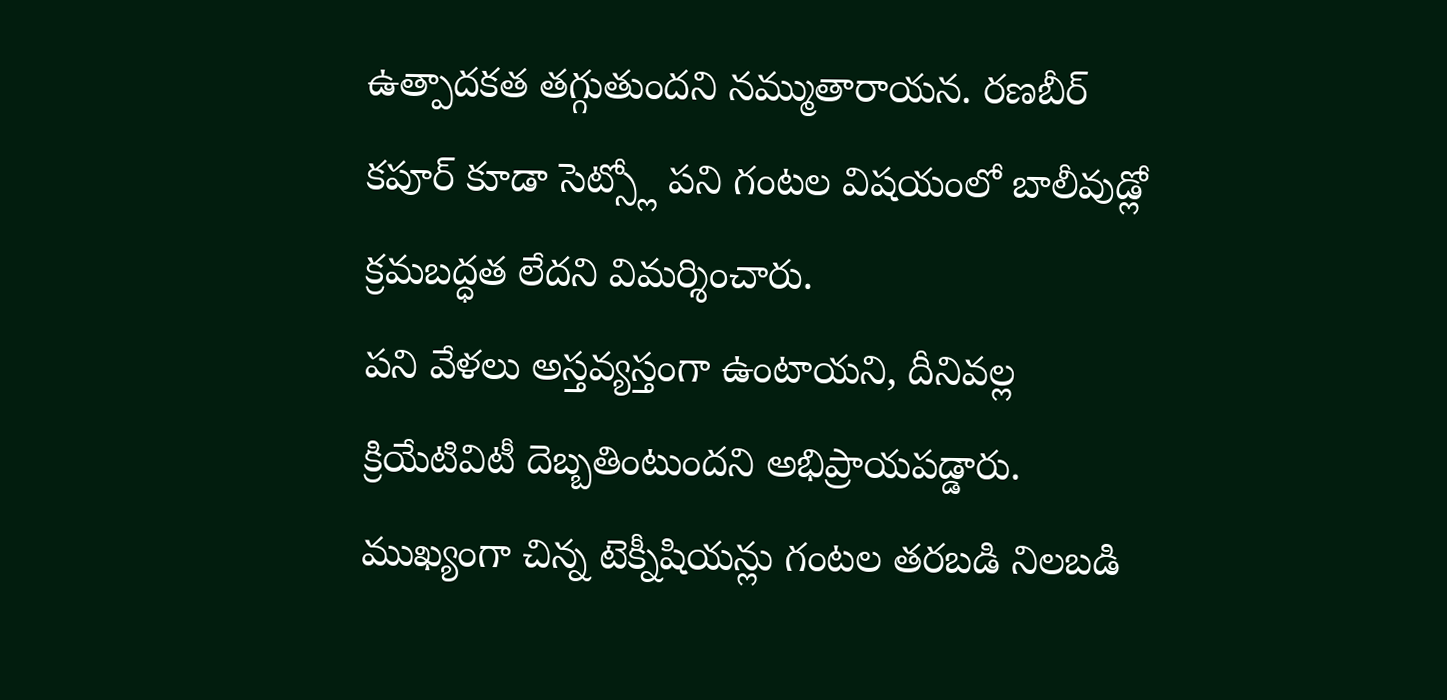ఉత్పాదకత తగ్గుతుందని నమ్ముతారాయన. రణబీర్ కపూర్ కూడా సెట్స్లో పని గంటల విషయంలో బాలీవుడ్లో క్రమబద్ధత లేదని విమర్శించారు.
పని వేళలు అస్తవ్యస్తంగా ఉంటాయని, దీనివల్ల క్రియేటివిటీ దెబ్బతింటుందని అభిప్రాయపడ్డారు. ముఖ్యంగా చిన్న టెక్నీషియన్లు గంటల తరబడి నిలబడి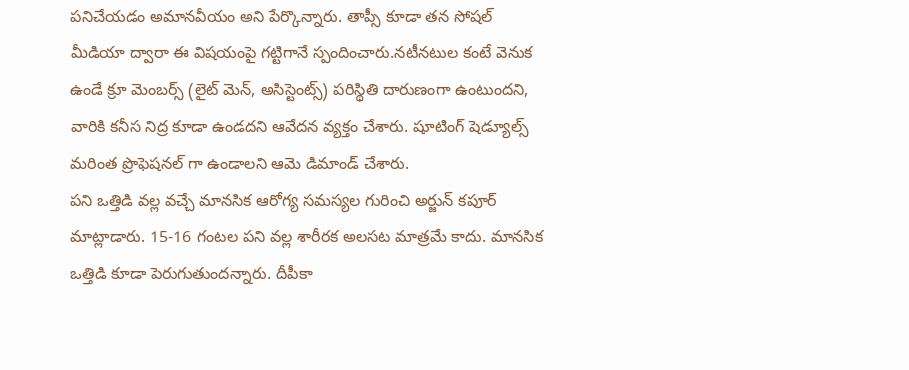పనిచేయడం అమానవీయం అని పేర్కొన్నారు. తాప్సీ కూడా తన సోషల్ మీడియా ద్వారా ఈ విషయంపై గట్టిగానే స్పందించారు.నటీనటుల కంటే వెనుక ఉండే క్రూ మెంబర్స్ (లైట్ మెన్, అసిస్టెంట్స్) పరిస్థితి దారుణంగా ఉంటుందని, వారికి కనీస నిద్ర కూడా ఉండదని ఆవేదన వ్యక్తం చేశారు. షూటింగ్ షెడ్యూల్స్ మరింత ప్రొఫెషనల్ గా ఉండాలని ఆమె డిమాండ్ చేశారు.
పని ఒత్తిడి వల్ల వచ్చే మానసిక ఆరోగ్య సమస్యల గురించి అర్జున్ కపూర్ మాట్లాడారు. 15-16 గంటల పని వల్ల శారీరక అలసట మాత్రమే కాదు. మానసిక ఒత్తిడి కూడా పెరుగుతుందన్నారు. దీపీకా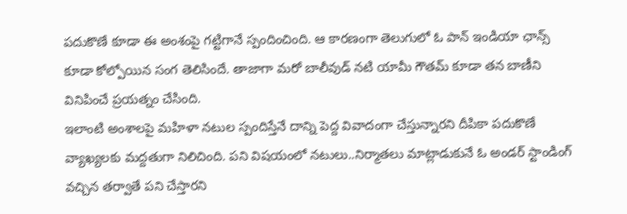పదుకొణే కూడా ఈ అంశంపై గట్టిగానే స్పందించింది. ఆ కారణంగా తెలుగులో ఓ పాన్ ఇండియా ఛాన్స్ కూడా కోల్పోయిన సంగ తెలిసిందే. తాజాగా మరో బాలీవుడ్ నటి యామీ గౌతమ్ కూడా తన బాణీని వినిపించే ప్రయత్నం చేసింది.
ఇలాంటి అంశాలపై మహిళా నటుల స్పందిస్తేనే దాన్ని పెద్ద వివాదంగా చేస్తున్నారని దీపికా పదుకొణే వ్యాఖ్యలకు మద్దతుగా నిలిచింది. పని విషయంలో నటులు..నిర్మాతలు మాట్లాడుకునే ఓ అండర్ స్టాండింగ్ వచ్చిన తర్వాతే పని చేస్తారని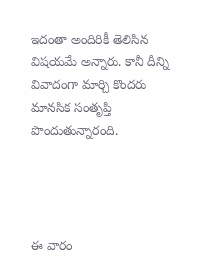ఇదంతా అందిరికీ తెలిసిన విషయమే అన్నారు. కానీ దీన్ని వివాదంగా మార్చి కొందరు మానసిక సంతృప్తి పొందుతున్నారంది.




ఈ వారం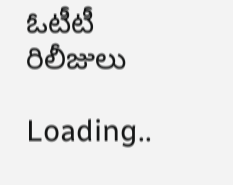ఓటీటీ రిలీజులు

Loading..